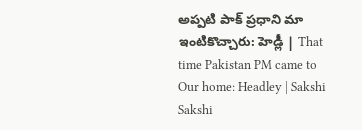అప్పటి పాక్ ప్రధాని మా ఇంటికొచ్చారు: హెడ్లీ | That time Pakistan PM came to Our home: Headley | Sakshi
Sakshi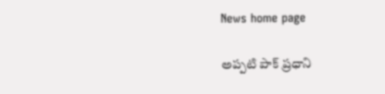News home page

అప్పటి పాక్ ప్రధాని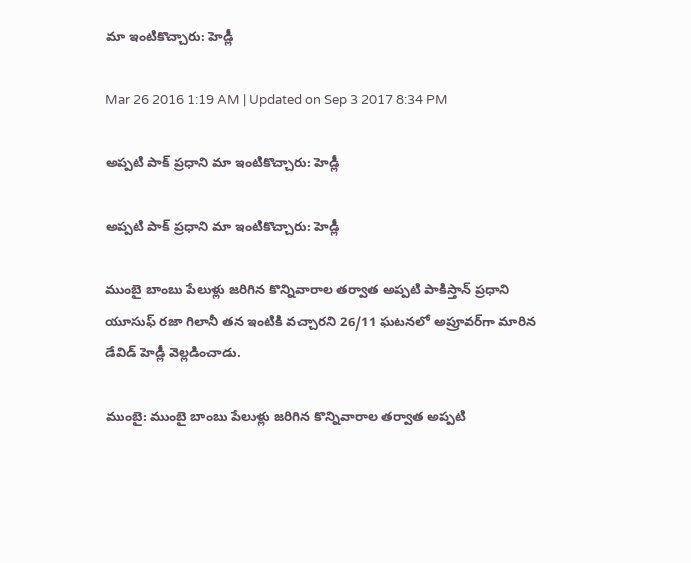మా ఇంటికొచ్చారు: హెడ్లీ

Mar 26 2016 1:19 AM | Updated on Sep 3 2017 8:34 PM

అప్పటి పాక్ ప్రధాని మా ఇంటికొచ్చారు: హెడ్లీ

అప్పటి పాక్ ప్రధాని మా ఇంటికొచ్చారు: హెడ్లీ

ముంబై బాంబు పేలుళ్లు జరిగిన కొన్నివారాల తర్వాత అప్పటి పాకిస్తాన్ ప్రధాని యూసుఫ్ రజా గిలానీ తన ఇంటికి వచ్చారని 26/11 ఘటనలో అప్రూవర్‌గా మారిన డేవిడ్ హెడ్లీ వెల్లడించాడు.

ముంబై: ముంబై బాంబు పేలుళ్లు జరిగిన కొన్నివారాల తర్వాత అప్పటి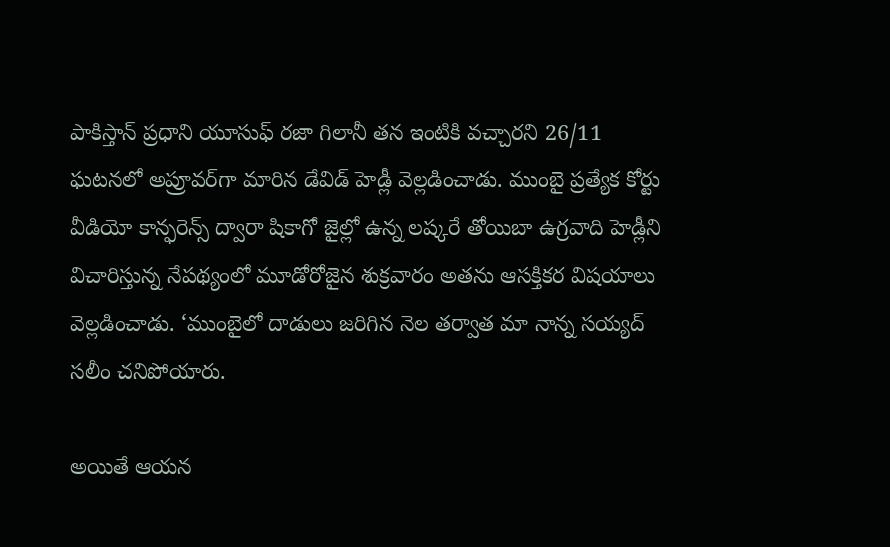పాకిస్తాన్ ప్రధాని యూసుఫ్ రజా గిలానీ తన ఇంటికి వచ్చారని 26/11 ఘటనలో అప్రూవర్‌గా మారిన డేవిడ్ హెడ్లీ వెల్లడించాడు. ముంబై ప్రత్యేక కోర్టు వీడియో కాన్ఫరెన్స్ ద్వారా షికాగో జైల్లో ఉన్న లష్కరే తోయిబా ఉగ్రవాది హెడ్లీని విచారిస్తున్న నేపథ్యంలో మూడోరోజైన శుక్రవారం అతను ఆసక్తికర విషయాలు వెల్లడించాడు. ‘ముంబైలో దాడులు జరిగిన నెల తర్వాత మా నాన్న సయ్యద్ సలీం చనిపోయారు.

అయితే ఆయన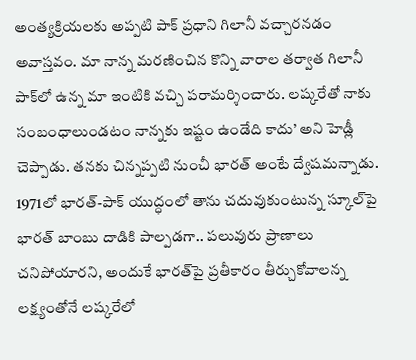అంత్యక్రియలకు అప్పటి పాక్ ప్రధాని గిలానీ వచ్చారనడం అవాస్తవం. మా నాన్న మరణించిన కొన్ని వారాల తర్వాత గిలానీ పాక్‌లో ఉన్న మా ఇంటికి వచ్చి పరామర్శించారు. లష్కరేతో నాకు సంబంధాలుండటం నాన్నకు ఇష్టం ఉండేది కాదు’ అని హెడ్లీ చెప్పాడు. తనకు చిన్నప్పటి నుంచీ భారత్ అంటే ద్వేషమన్నాడు. 1971లో భారత్-పాక్ యుద్ధంలో తాను చదువుకుంటున్న స్కూల్‌పై భారత్ బాంబు దాడికి పాల్పడగా.. పలువురు ప్రాణాలు చనిపోయారని, అందుకే భారత్‌పై ప్రతీకారం తీర్చుకోవాలన్న లక్ష్యంతోనే లష్కరేలో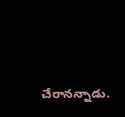చేరానన్నాడు.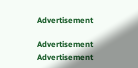Advertisement

Advertisement
Advertisement